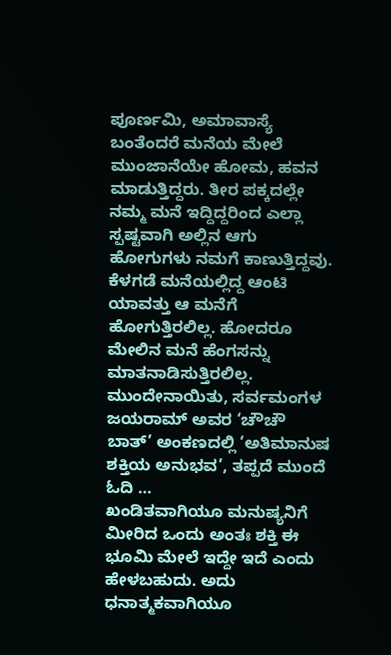ಪೂರ್ಣಮಿ, ಅಮಾವಾಸ್ಯೆ ಬಂತೆಂದರೆ ಮನೆಯ ಮೇಲೆ ಮುಂಜಾನೆಯೇ ಹೋಮ, ಹವನ ಮಾಡುತ್ತಿದ್ದರು. ತೀರ ಪಕ್ಕದಲ್ಲೇ ನಮ್ಮ ಮನೆ ಇದ್ದಿದ್ದರಿಂದ ಎಲ್ಲಾ ಸ್ಪಷ್ಟವಾಗಿ ಅಲ್ಲಿನ ಆಗು ಹೋಗುಗಳು ನಮಗೆ ಕಾಣುತ್ತಿದ್ದವು. ಕೆಳಗಡೆ ಮನೆಯಲ್ಲಿದ್ದ ಆಂಟಿ ಯಾವತ್ತು ಆ ಮನೆಗೆ ಹೋಗುತ್ತಿರಲಿಲ್ಲ. ಹೋದರೂ ಮೇಲಿನ ಮನೆ ಹೆಂಗಸನ್ನು ಮಾತನಾಡಿಸುತ್ತಿರಲಿಲ್ಲ. ಮುಂದೇನಾಯಿತು, ಸರ್ವಮಂಗಳ ಜಯರಾಮ್ ಅವರ ‘ಚೌಚೌ ಬಾತ್’ ಅಂಕಣದಲ್ಲಿ ‘ಅತಿಮಾನುಷ ಶಕ್ತಿಯ ಅನುಭವ’, ತಪ್ಪದೆ ಮುಂದೆ ಓದಿ …
ಖಂಡಿತವಾಗಿಯೂ ಮನುಷ್ಯನಿಗೆ ಮೀರಿದ ಒಂದು ಅಂತಃ ಶಕ್ತಿ ಈ ಭೂಮಿ ಮೇಲೆ ಇದ್ದೇ ಇದೆ ಎಂದು ಹೇಳಬಹುದು. ಅದು ಧನಾತ್ಮಕವಾಗಿಯೂ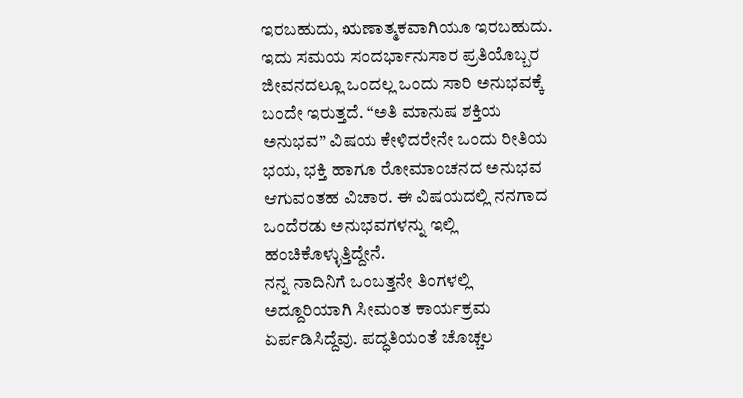ಇರಬಹುದು, ಋಣಾತ್ಮಕವಾಗಿಯೂ ಇರಬಹುದು. ಇದು ಸಮಯ ಸಂದರ್ಭಾನುಸಾರ ಪ್ರತಿಯೊಬ್ಬರ ಜೀವನದಲ್ಲೂ ಒಂದಲ್ಲ ಒಂದು ಸಾರಿ ಅನುಭವಕ್ಕೆ ಬಂದೇ ಇರುತ್ತದೆ. “ಅತಿ ಮಾನುಷ ಶಕ್ತಿಯ ಅನುಭವ” ವಿಷಯ ಕೇಳಿದರೇನೇ ಒಂದು ರೀತಿಯ ಭಯ, ಭಕ್ತಿ ಹಾಗೂ ರೋಮಾಂಚನದ ಅನುಭವ ಆಗುವಂತಹ ವಿಚಾರ. ಈ ವಿಷಯದಲ್ಲಿ ನನಗಾದ ಒಂದೆರಡು ಅನುಭವಗಳನ್ನು ಇಲ್ಲಿ ಹಂಚಿಕೊಳ್ಳುತ್ತಿದ್ದೇನೆ.
ನನ್ನ ನಾದಿನಿಗೆ ಒಂಬತ್ತನೇ ತಿಂಗಳಲ್ಲಿ ಅದ್ದೂರಿಯಾಗಿ ಸೀಮಂತ ಕಾರ್ಯಕ್ರಮ ಏರ್ಪಡಿಸಿದ್ದೆವು. ಪದ್ಧತಿಯಂತೆ ಚೊಚ್ಚಲ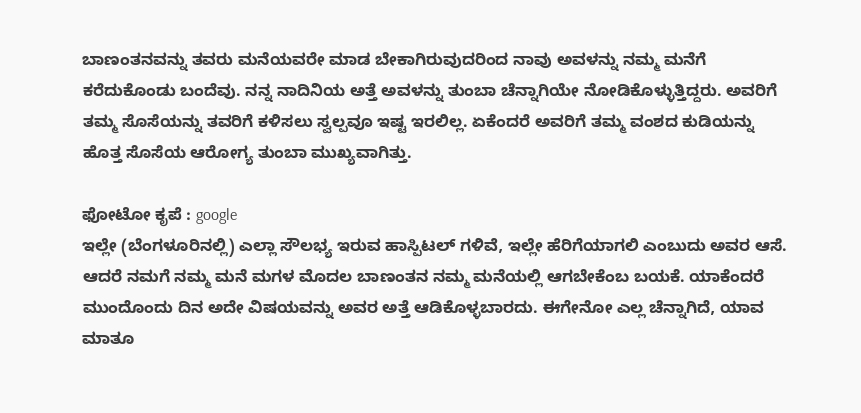ಬಾಣಂತನವನ್ನು ತವರು ಮನೆಯವರೇ ಮಾಡ ಬೇಕಾಗಿರುವುದರಿಂದ ನಾವು ಅವಳನ್ನು ನಮ್ಮ ಮನೆಗೆ ಕರೆದುಕೊಂಡು ಬಂದೆವು. ನನ್ನ ನಾದಿನಿಯ ಅತ್ತೆ ಅವಳನ್ನು ತುಂಬಾ ಚೆನ್ನಾಗಿಯೇ ನೋಡಿಕೊಳ್ಳುತ್ತಿದ್ದರು. ಅವರಿಗೆ ತಮ್ಮ ಸೊಸೆಯನ್ನು ತವರಿಗೆ ಕಳಿಸಲು ಸ್ವಲ್ಪವೂ ಇಷ್ಟ ಇರಲಿಲ್ಲ. ಏಕೆಂದರೆ ಅವರಿಗೆ ತಮ್ಮ ವಂಶದ ಕುಡಿಯನ್ನು ಹೊತ್ತ ಸೊಸೆಯ ಆರೋಗ್ಯ ತುಂಬಾ ಮುಖ್ಯವಾಗಿತ್ತು.

ಫೋಟೋ ಕೃಪೆ : google
ಇಲ್ಲೇ (ಬೆಂಗಳೂರಿನಲ್ಲಿ) ಎಲ್ಲಾ ಸೌಲಭ್ಯ ಇರುವ ಹಾಸ್ಪಿಟಲ್ ಗಳಿವೆ, ಇಲ್ಲೇ ಹೆರಿಗೆಯಾಗಲಿ ಎಂಬುದು ಅವರ ಆಸೆ. ಆದರೆ ನಮಗೆ ನಮ್ಮ ಮನೆ ಮಗಳ ಮೊದಲ ಬಾಣಂತನ ನಮ್ಮ ಮನೆಯಲ್ಲಿ ಆಗಬೇಕೆಂಬ ಬಯಕೆ. ಯಾಕೆಂದರೆ ಮುಂದೊಂದು ದಿನ ಅದೇ ವಿಷಯವನ್ನು ಅವರ ಅತ್ತೆ ಆಡಿಕೊಳ್ಳಬಾರದು. ಈಗೇನೋ ಎಲ್ಲ ಚೆನ್ನಾಗಿದೆ, ಯಾವ ಮಾತೂ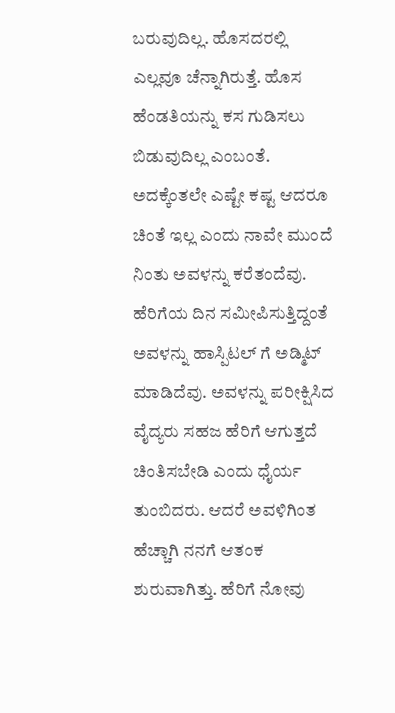ಬರುವುದಿಲ್ಲ. ಹೊಸದರಲ್ಲಿ ಎಲ್ಲವೂ ಚೆನ್ನಾಗಿರುತ್ತೆ. ಹೊಸ ಹೆಂಡತಿಯನ್ನು ಕಸ ಗುಡಿಸಲು ಬಿಡುವುದಿಲ್ಲ ಎಂಬಂತೆ. ಅದಕ್ಕೆಂತಲೇ ಎಷ್ಟೇ ಕಷ್ಟ ಆದರೂ ಚಿಂತೆ ಇಲ್ಲ ಎಂದು ನಾವೇ ಮುಂದೆ ನಿಂತು ಅವಳನ್ನು ಕರೆತಂದೆವು. ಹೆರಿಗೆಯ ದಿನ ಸಮೀಪಿಸುತ್ತಿದ್ದಂತೆ ಅವಳನ್ನು ಹಾಸ್ಪಿಟಲ್ ಗೆ ಅಡ್ಮಿಟ್ ಮಾಡಿದೆವು. ಅವಳನ್ನು ಪರೀಕ್ಷಿಸಿದ ವೈದ್ಯರು ಸಹಜ ಹೆರಿಗೆ ಆಗುತ್ತದೆ ಚಿಂತಿಸಬೇಡಿ ಎಂದು ಧೈರ್ಯ ತುಂಬಿದರು. ಆದರೆ ಅವಳಿಗಿಂತ ಹೆಚ್ಚಾಗಿ ನನಗೆ ಆತಂಕ ಶುರುವಾಗಿತ್ತು. ಹೆರಿಗೆ ನೋವು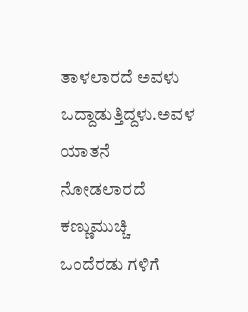ತಾಳಲಾರದೆ ಅವಳು ಒದ್ದಾಡುತ್ತಿದ್ದಳು.ಅವಳ ಯಾತನೆ ನೋಡಲಾರದೆ ಕಣ್ಣುಮುಚ್ಚಿ ಒಂದೆರಡು ಗಳಿಗೆ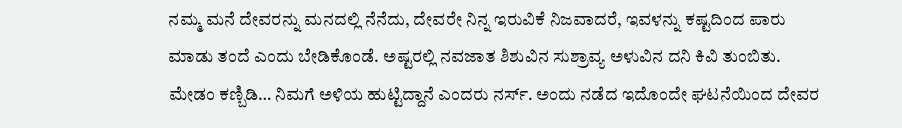ನಮ್ಮ ಮನೆ ದೇವರನ್ನು ಮನದಲ್ಲಿ ನೆನೆದು, ದೇವರೇ ನಿನ್ನ ಇರುವಿಕೆ ನಿಜವಾದರೆ, ಇವಳನ್ನು ಕಷ್ಟದಿಂದ ಪಾರು ಮಾಡು ತಂದೆ ಎಂದು ಬೇಡಿಕೊಂಡೆ. ಅಷ್ಟರಲ್ಲಿ ನವಜಾತ ಶಿಶುವಿನ ಸುಶ್ರಾವ್ಯ ಅಳುವಿನ ದನಿ ಕಿವಿ ತುಂಬಿತು. ಮೇಡಂ ಕಣ್ಬಿಡಿ… ನಿಮಗೆ ಅಳಿಯ ಹುಟ್ಟಿದ್ದಾನೆ ಎಂದರು ನರ್ಸ್. ಅಂದು ನಡೆದ ಇದೊಂದೇ ಘಟನೆಯಿಂದ ದೇವರ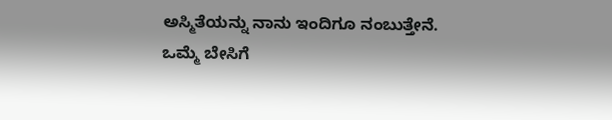ಅಸ್ಮಿತೆಯನ್ನು ನಾನು ಇಂದಿಗೂ ನಂಬುತ್ತೇನೆ.
ಒಮ್ಮೆ ಬೇಸಿಗೆ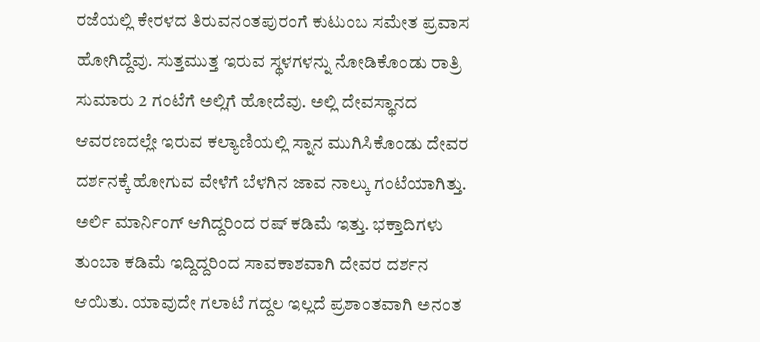ರಜೆಯಲ್ಲಿ ಕೇರಳದ ತಿರುವನಂತಪುರಂಗೆ ಕುಟುಂಬ ಸಮೇತ ಪ್ರವಾಸ ಹೋಗಿದ್ದೆವು. ಸುತ್ತಮುತ್ತ ಇರುವ ಸ್ಥಳಗಳನ್ನು ನೋಡಿಕೊಂಡು ರಾತ್ರಿ ಸುಮಾರು 2 ಗಂಟೆಗೆ ಅಲ್ಲಿಗೆ ಹೋದೆವು. ಅಲ್ಲಿ ದೇವಸ್ಥಾನದ ಆವರಣದಲ್ಲೇ ಇರುವ ಕಲ್ಯಾಣಿಯಲ್ಲಿ ಸ್ನಾನ ಮುಗಿಸಿಕೊಂಡು ದೇವರ ದರ್ಶನಕ್ಕೆ ಹೋಗುವ ವೇಳೆಗೆ ಬೆಳಗಿನ ಜಾವ ನಾಲ್ಕು ಗಂಟೆಯಾಗಿತ್ತು. ಅರ್ಲಿ ಮಾರ್ನಿಂಗ್ ಆಗಿದ್ದರಿಂದ ರಷ್ ಕಡಿಮೆ ಇತ್ತು. ಭಕ್ತಾದಿಗಳು ತುಂಬಾ ಕಡಿಮೆ ಇದ್ದಿದ್ದರಿಂದ ಸಾವಕಾಶವಾಗಿ ದೇವರ ದರ್ಶನ ಆಯಿತು. ಯಾವುದೇ ಗಲಾಟೆ ಗದ್ದಲ ಇಲ್ಲದೆ ಪ್ರಶಾಂತವಾಗಿ ಅನಂತ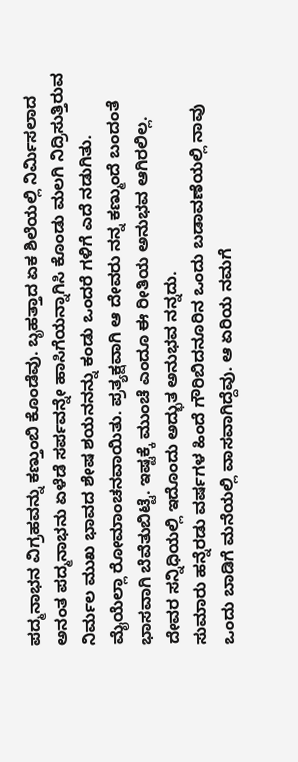ಪದ್ಮನಾಭನ ವಿಗ್ರಹವನ್ನು ಕಣ್ತುಂಬಿ ಕೊಂಡೆವು. ಬೃಹತ್ತಾದ ಏಕ ಶಿಲೆಯಲ್ಲಿ ನಿರ್ಮಿಸಲಾದ ಅನಂತ ಪದ್ಮನಾಭನು ಏಳೆಡೆ ಸರ್ಪವನ್ನೇ ಹಾಸಿಗೆಯನ್ನಾಗಿಸಿ ಕೊಂಡು ಮಲಗಿ ನಿದ್ರಿಸುತ್ತಿರುವ ನಿರ್ಮಲ ಮುಖ ಭಾವದ ಶೇಷ ಶಯನನನ್ನು ಕಂಡು ಒಂದರೆ ಗಳಿಗೆ ಎದೆ ನಡುಗಿತು. ಮೈಯೆಲ್ಲಾ ರೋಮಾಂಚನವಾಯಿತು. ಪ್ರತ್ಯಕ್ಷವಾಗಿ ಆ ದೇವರು ನನ್ನ ಕಣ್ಮುಂದೆ ಬಂದಂತೆ ಭಾಸವಾಗಿ ಬೆವೆತುಬಿಟ್ಟೆ. ಇಷ್ಟಕ್ಕೆ ಮುಂಚೆ ಎಂದೂ ಈ ರೀತಿಯ ಅನುಭವ ಆಗಿರಲಿಲ್ಲ. ದೇವರ ಸನ್ನಿಧಿಯಲ್ಲಿ ಇದೊಂದು ಅದ್ಭುತ ಅನುಭವ ನನ್ನದು.
ಸುಮಾರು ಹನ್ನೆರಡು ವರ್ಷಗಳ ಹಿಂದೆ ಗೌರಿಬಿದನೂರಿನ ಒಂದು ಬಡಾವಣೆಯಲ್ಲಿ ನಾವು ಒಂದು ಬಾಡಿಗೆ ಮನೆಯಲ್ಲಿ ವಾಸವಾಗಿದ್ದೆವು. ಆ ಏರಿಯ ನಮಗೆ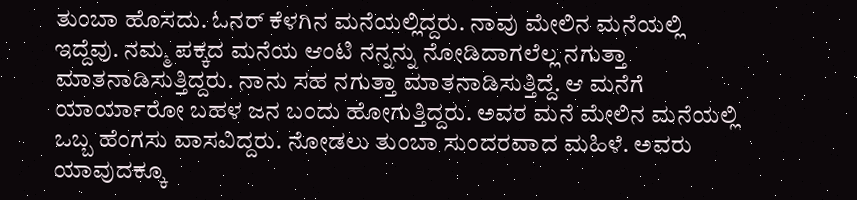ತುಂಬಾ ಹೊಸದು. ಓನರ್ ಕೆಳಗಿನ ಮನೆಯಲ್ಲಿದ್ದರು. ನಾವು ಮೇಲಿನ ಮನೆಯಲ್ಲಿ ಇದ್ದೆವು. ನಮ್ಮ ಪಕ್ಕದ ಮನೆಯ ಆಂಟಿ ನನ್ನನ್ನು ನೋಡಿದಾಗಲೆಲ್ಲ ನಗುತ್ತಾ ಮಾತನಾಡಿಸುತ್ತಿದ್ದರು. ನಾನು ಸಹ ನಗುತ್ತಾ ಮಾತನಾಡಿಸುತ್ತಿದ್ದೆ. ಆ ಮನೆಗೆ ಯಾರ್ಯಾರೋ ಬಹಳ ಜನ ಬಂದು ಹೋಗುತ್ತಿದ್ದರು. ಅವರ ಮನೆ ಮೇಲಿನ ಮನೆಯಲ್ಲಿ ಒಬ್ಬ ಹೆಂಗಸು ವಾಸವಿದ್ದರು. ನೋಡಲು ತುಂಬಾ ಸುಂದರವಾದ ಮಹಿಳೆ. ಅವರು ಯಾವುದಕ್ಕೂ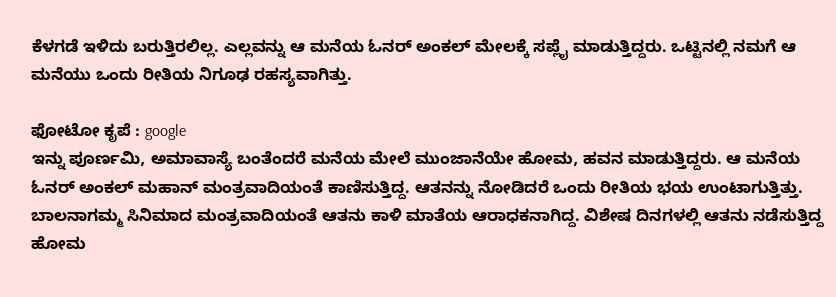ಕೆಳಗಡೆ ಇಳಿದು ಬರುತ್ತಿರಲಿಲ್ಲ. ಎಲ್ಲವನ್ನು ಆ ಮನೆಯ ಓನರ್ ಅಂಕಲ್ ಮೇಲಕ್ಕೆ ಸಪ್ಲೈ ಮಾಡುತ್ತಿದ್ದರು. ಒಟ್ಟಿನಲ್ಲಿ ನಮಗೆ ಆ ಮನೆಯು ಒಂದು ರೀತಿಯ ನಿಗೂಢ ರಹಸ್ಯವಾಗಿತ್ತು.

ಫೋಟೋ ಕೃಪೆ : google
ಇನ್ನು ಪೂರ್ಣಮಿ, ಅಮಾವಾಸ್ಯೆ ಬಂತೆಂದರೆ ಮನೆಯ ಮೇಲೆ ಮುಂಜಾನೆಯೇ ಹೋಮ, ಹವನ ಮಾಡುತ್ತಿದ್ದರು. ಆ ಮನೆಯ ಓನರ್ ಅಂಕಲ್ ಮಹಾನ್ ಮಂತ್ರವಾದಿಯಂತೆ ಕಾಣಿಸುತ್ತಿದ್ದ. ಆತನನ್ನು ನೋಡಿದರೆ ಒಂದು ರೀತಿಯ ಭಯ ಉಂಟಾಗುತ್ತಿತ್ತು. ಬಾಲನಾಗಮ್ಮ ಸಿನಿಮಾದ ಮಂತ್ರವಾದಿಯಂತೆ ಆತನು ಕಾಳಿ ಮಾತೆಯ ಆರಾಧಕನಾಗಿದ್ದ. ವಿಶೇಷ ದಿನಗಳಲ್ಲಿ ಆತನು ನಡೆಸುತ್ತಿದ್ದ ಹೋಮ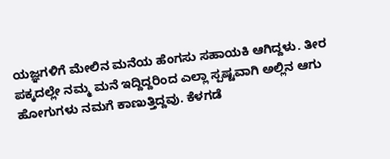ಯಜ್ಞಗಳಿಗೆ ಮೇಲಿನ ಮನೆಯ ಹೆಂಗಸು ಸಹಾಯಕಿ ಆಗಿದ್ದಳು. ತೀರ ಪಕ್ಕದಲ್ಲೇ ನಮ್ಮ ಮನೆ ಇದ್ದಿದ್ದರಿಂದ ಎಲ್ಲಾ ಸ್ಪಷ್ಟವಾಗಿ ಅಲ್ಲಿನ ಆಗು ಹೋಗುಗಳು ನಮಗೆ ಕಾಣುತ್ತಿದ್ದವು. ಕೆಳಗಡೆ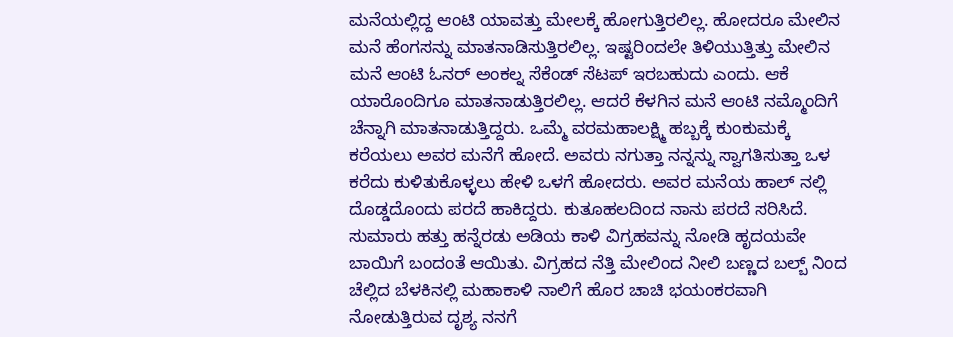ಮನೆಯಲ್ಲಿದ್ದ ಆಂಟಿ ಯಾವತ್ತು ಮೇಲಕ್ಕೆ ಹೋಗುತ್ತಿರಲಿಲ್ಲ. ಹೋದರೂ ಮೇಲಿನ ಮನೆ ಹೆಂಗಸನ್ನು ಮಾತನಾಡಿಸುತ್ತಿರಲಿಲ್ಲ. ಇಷ್ಟರಿಂದಲೇ ತಿಳಿಯುತ್ತಿತ್ತು ಮೇಲಿನ ಮನೆ ಆಂಟಿ ಓನರ್ ಅಂಕಲ್ನ ಸೆಕೆಂಡ್ ಸೆಟಪ್ ಇರಬಹುದು ಎಂದು. ಆಕೆ ಯಾರೊಂದಿಗೂ ಮಾತನಾಡುತ್ತಿರಲಿಲ್ಲ. ಆದರೆ ಕೆಳಗಿನ ಮನೆ ಆಂಟಿ ನಮ್ಮೊಂದಿಗೆ ಚೆನ್ನಾಗಿ ಮಾತನಾಡುತ್ತಿದ್ದರು. ಒಮ್ಮೆ ವರಮಹಾಲಕ್ಷ್ಮಿ ಹಬ್ಬಕ್ಕೆ ಕುಂಕುಮಕ್ಕೆ ಕರೆಯಲು ಅವರ ಮನೆಗೆ ಹೋದೆ. ಅವರು ನಗುತ್ತಾ ನನ್ನನ್ನು ಸ್ವಾಗತಿಸುತ್ತಾ ಒಳ ಕರೆದು ಕುಳಿತುಕೊಳ್ಳಲು ಹೇಳಿ ಒಳಗೆ ಹೋದರು. ಅವರ ಮನೆಯ ಹಾಲ್ ನಲ್ಲಿ ದೊಡ್ಡದೊಂದು ಪರದೆ ಹಾಕಿದ್ದರು. ಕುತೂಹಲದಿಂದ ನಾನು ಪರದೆ ಸರಿಸಿದೆ. ಸುಮಾರು ಹತ್ತು ಹನ್ನೆರಡು ಅಡಿಯ ಕಾಳಿ ವಿಗ್ರಹವನ್ನು ನೋಡಿ ಹೃದಯವೇ ಬಾಯಿಗೆ ಬಂದಂತೆ ಆಯಿತು. ವಿಗ್ರಹದ ನೆತ್ತಿ ಮೇಲಿಂದ ನೀಲಿ ಬಣ್ಣದ ಬಲ್ಬ್ ನಿಂದ ಚೆಲ್ಲಿದ ಬೆಳಕಿನಲ್ಲಿ ಮಹಾಕಾಳಿ ನಾಲಿಗೆ ಹೊರ ಚಾಚಿ ಭಯಂಕರವಾಗಿ ನೋಡುತ್ತಿರುವ ದೃಶ್ಯ ನನಗೆ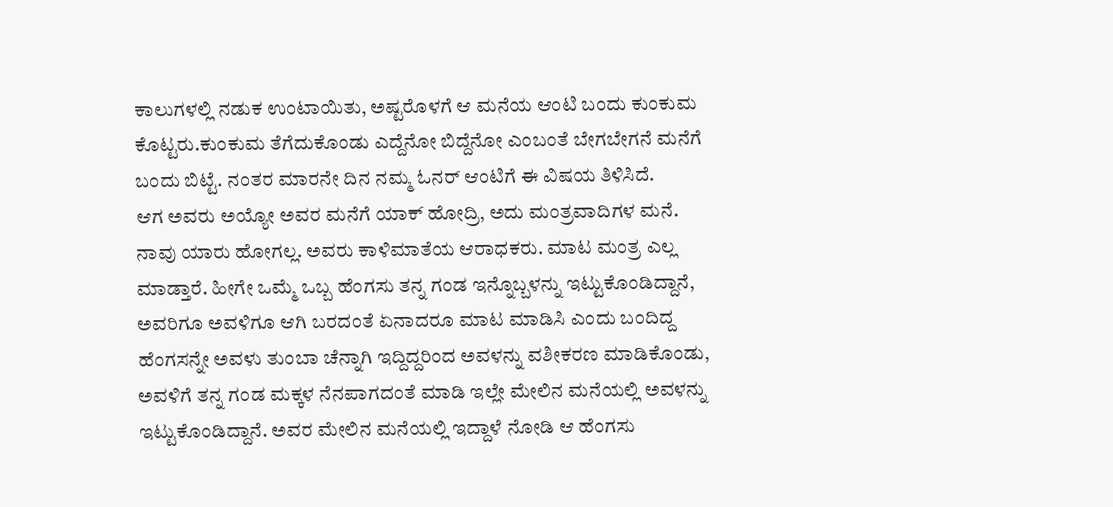ಕಾಲುಗಳಲ್ಲಿ ನಡುಕ ಉಂಟಾಯಿತು, ಅಷ್ಟರೊಳಗೆ ಆ ಮನೆಯ ಆಂಟಿ ಬಂದು ಕುಂಕುಮ ಕೊಟ್ಟರು.ಕುಂಕುಮ ತೆಗೆದುಕೊಂಡು ಎದ್ದೆನೋ ಬಿದ್ದೆನೋ ಎಂಬಂತೆ ಬೇಗಬೇಗನೆ ಮನೆಗೆ ಬಂದು ಬಿಟ್ಟೆ. ನಂತರ ಮಾರನೇ ದಿನ ನಮ್ಮ ಓನರ್ ಆಂಟಿಗೆ ಈ ವಿಷಯ ತಿಳಿಸಿದೆ.
ಆಗ ಅವರು ಅಯ್ಯೋ ಅವರ ಮನೆಗೆ ಯಾಕ್ ಹೋದ್ರಿ, ಅದು ಮಂತ್ರವಾದಿಗಳ ಮನೆ. ನಾವು ಯಾರು ಹೋಗಲ್ಲ. ಅವರು ಕಾಳಿಮಾತೆಯ ಆರಾಧಕರು. ಮಾಟ ಮಂತ್ರ ಎಲ್ಲ ಮಾಡ್ತಾರೆ. ಹೀಗೇ ಒಮ್ಮೆ ಒಬ್ಬ ಹೆಂಗಸು ತನ್ನ ಗಂಡ ಇನ್ನೊಬ್ಬಳನ್ನು ಇಟ್ಟುಕೊಂಡಿದ್ದಾನೆ, ಅವರಿಗೂ ಅವಳಿಗೂ ಆಗಿ ಬರದಂತೆ ಏನಾದರೂ ಮಾಟ ಮಾಡಿಸಿ ಎಂದು ಬಂದಿದ್ದ ಹೆಂಗಸನ್ನೇ ಅವಳು ತುಂಬಾ ಚೆನ್ನಾಗಿ ಇದ್ದಿದ್ದರಿಂದ ಅವಳನ್ನು ವಶೀಕರಣ ಮಾಡಿಕೊಂಡು, ಅವಳಿಗೆ ತನ್ನ ಗಂಡ ಮಕ್ಕಳ ನೆನಪಾಗದಂತೆ ಮಾಡಿ ಇಲ್ಲೇ ಮೇಲಿನ ಮನೆಯಲ್ಲಿ ಅವಳನ್ನು ಇಟ್ಟುಕೊಂಡಿದ್ದಾನೆ. ಅವರ ಮೇಲಿನ ಮನೆಯಲ್ಲಿ ಇದ್ದಾಳೆ ನೋಡಿ ಆ ಹೆಂಗಸು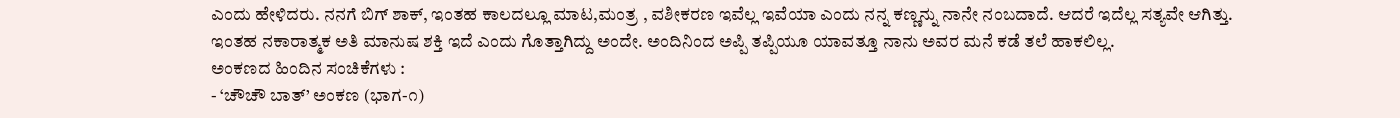ಎಂದು ಹೇಳಿದರು. ನನಗೆ ಬಿಗ್ ಶಾಕ್, ಇಂತಹ ಕಾಲದಲ್ಲೂ ಮಾಟ,ಮಂತ್ರ , ವಶೀಕರಣ ಇವೆಲ್ಲ ಇವೆಯಾ ಎಂದು ನನ್ನ ಕಣ್ಣನ್ನು ನಾನೇ ನಂಬದಾದೆ. ಆದರೆ ಇದೆಲ್ಲ ಸತ್ಯವೇ ಆಗಿತ್ತು. ಇಂತಹ ನಕಾರಾತ್ಮಕ ಅತಿ ಮಾನುಷ ಶಕ್ತಿ ಇದೆ ಎಂದು ಗೊತ್ತಾಗಿದ್ದು ಅಂದೇ. ಅಂದಿನಿಂದ ಅಪ್ಪಿ ತಪ್ಪಿಯೂ ಯಾವತ್ತೂ ನಾನು ಅವರ ಮನೆ ಕಡೆ ತಲೆ ಹಾಕಲಿಲ್ಲ.
ಅಂಕಣದ ಹಿಂದಿನ ಸಂಚಿಕೆಗಳು :
- ‘ಚೌಚೌ ಬಾತ್’ ಅಂಕಣ (ಭಾಗ-೧)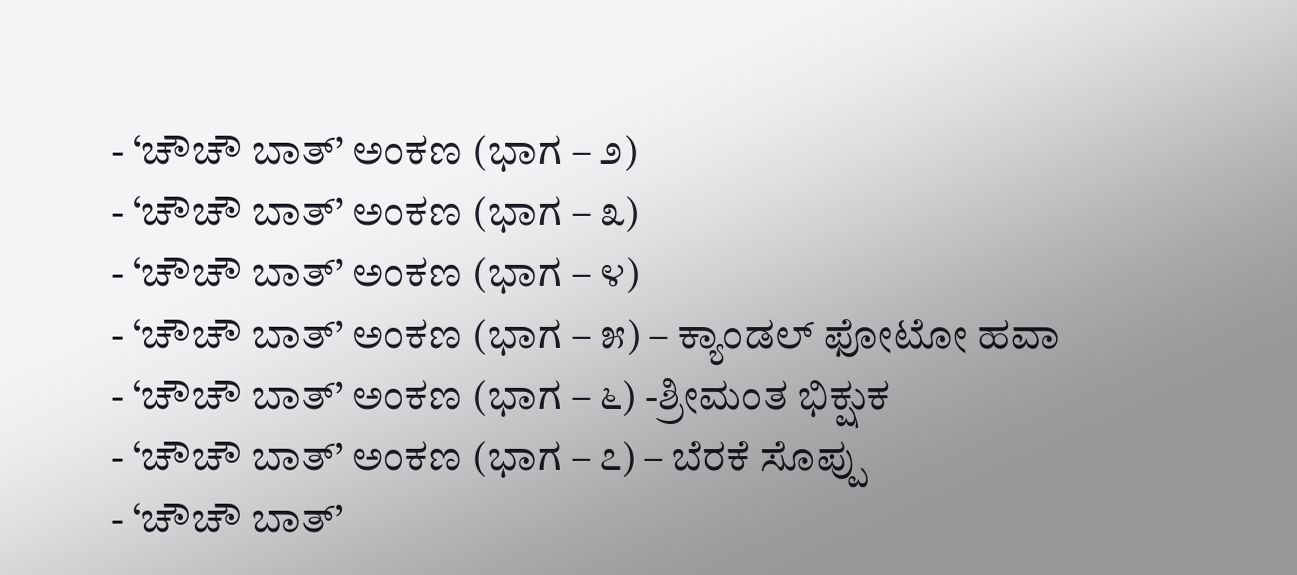- ‘ಚೌಚೌ ಬಾತ್’ ಅಂಕಣ (ಭಾಗ – ೨)
- ‘ಚೌಚೌ ಬಾತ್’ ಅಂಕಣ (ಭಾಗ – ೩)
- ‘ಚೌಚೌ ಬಾತ್’ ಅಂಕಣ (ಭಾಗ – ೪)
- ‘ಚೌಚೌ ಬಾತ್’ ಅಂಕಣ (ಭಾಗ – ೫) – ಕ್ಯಾಂಡಲ್ ಫೋಟೋ ಹವಾ
- ‘ಚೌಚೌ ಬಾತ್’ ಅಂಕಣ (ಭಾಗ – ೬) -ಶ್ರೀಮಂತ ಭಿಕ್ಷುಕ
- ‘ಚೌಚೌ ಬಾತ್’ ಅಂಕಣ (ಭಾಗ – ೭) – ಬೆರಕೆ ಸೊಪ್ಪು
- ‘ಚೌಚೌ ಬಾತ್’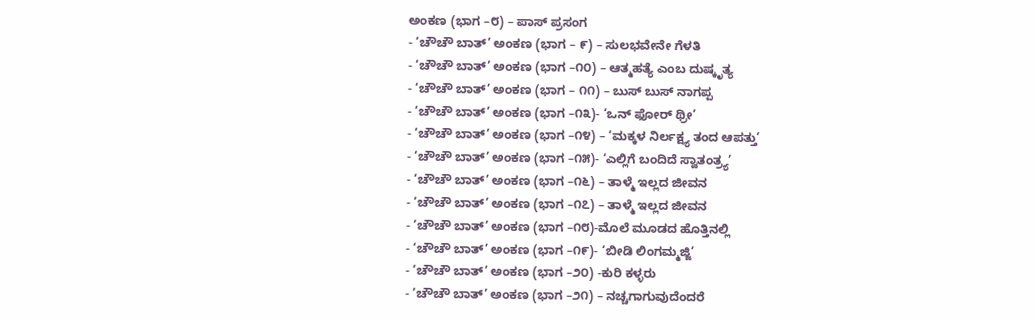ಅಂಕಣ (ಭಾಗ –೮) – ಪಾಸ್ ಪ್ರಸಂಗ
- ‘ಚೌಚೌ ಬಾತ್’ ಅಂಕಣ (ಭಾಗ – ೯) – ಸುಲಭವೇನೇ ಗೆಳತಿ
- ‘ಚೌಚೌ ಬಾತ್’ ಅಂಕಣ (ಭಾಗ –೧೦) – ಆತ್ಮಹತ್ಯೆ ಎಂಬ ದುಷ್ಕೃತ್ಯ
- ‘ಚೌಚೌ ಬಾತ್’ ಅಂಕಣ (ಭಾಗ – ೧೧) – ಬುಸ್ ಬುಸ್ ನಾಗಪ್ಪ
- ‘ಚೌಚೌ ಬಾತ್’ ಅಂಕಣ (ಭಾಗ –೧೩)- ‘ಒನ್ ಫೋರ್ ಥ್ರೀ’
- ‘ಚೌಚೌ ಬಾತ್’ ಅಂಕಣ (ಭಾಗ –೧೪) – ‘ಮಕ್ಕಳ ನಿರ್ಲಕ್ಷ್ಯ ತಂದ ಆಪತ್ತು’
- ‘ಚೌಚೌ ಬಾತ್’ ಅಂಕಣ (ಭಾಗ –೧೫)- ‘ಎಲ್ಲಿಗೆ ಬಂದಿದೆ ಸ್ವಾತಂತ್ರ್ಯ’
- ‘ಚೌಚೌ ಬಾತ್’ ಅಂಕಣ (ಭಾಗ –೧೬) – ತಾಳ್ಮೆ ಇಲ್ಲದ ಜೀವನ
- ‘ಚೌಚೌ ಬಾತ್’ ಅಂಕಣ (ಭಾಗ –೧೭) – ತಾಳ್ಮೆ ಇಲ್ಲದ ಜೀವನ
- ‘ಚೌಚೌ ಬಾತ್’ ಅಂಕಣ (ಭಾಗ –೧೮)-ಮೊಲೆ ಮೂಡದ ಹೊತ್ತಿನಲ್ಲಿ
- ‘ಚೌಚೌ ಬಾತ್’ ಅಂಕಣ (ಭಾಗ –೧೯)- ‘ಬೀಡಿ ಲಿಂಗಮ್ಮಜ್ಜಿ’
- ‘ಚೌಚೌ ಬಾತ್’ ಅಂಕಣ (ಭಾಗ –೨೦) -ಕುರಿ ಕಳ್ಳರು
- ‘ಚೌಚೌ ಬಾತ್’ ಅಂಕಣ (ಭಾಗ –೨೧) – ನಚ್ಚಗಾಗುವುದೆಂದರೆ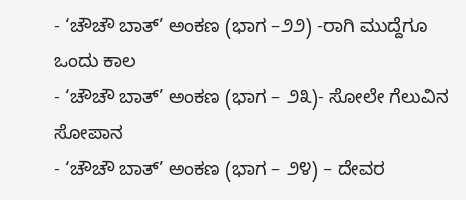- ‘ಚೌಚೌ ಬಾತ್’ ಅಂಕಣ (ಭಾಗ –೨೨) -ರಾಗಿ ಮುದ್ದೆಗೂ ಒಂದು ಕಾಲ
- ‘ಚೌಚೌ ಬಾತ್’ ಅಂಕಣ (ಭಾಗ – ೨೩)- ಸೋಲೇ ಗೆಲುವಿನ ಸೋಪಾನ
- ‘ಚೌಚೌ ಬಾತ್’ ಅಂಕಣ (ಭಾಗ – ೨೪) – ದೇವರ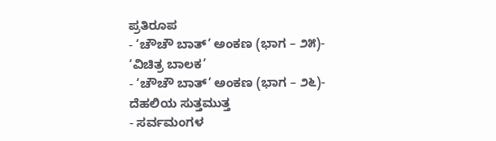ಪ್ರತಿರೂಪ
- ‘ಚೌಚೌ ಬಾತ್’ ಅಂಕಣ (ಭಾಗ – ೨೫)- ‘ವಿಚಿತ್ರ ಬಾಲಕ’
- ‘ಚೌಚೌ ಬಾತ್’ ಅಂಕಣ (ಭಾಗ – ೨೬)- ದೆಹಲಿಯ ಸುತ್ತಮುತ್ತ
- ಸರ್ವಮಂಗಳ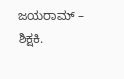ಜಯರಾಮ್ – ಶಿಕ್ಷಕಿ.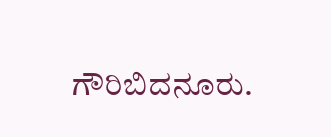ಗೌರಿಬಿದನೂರು.